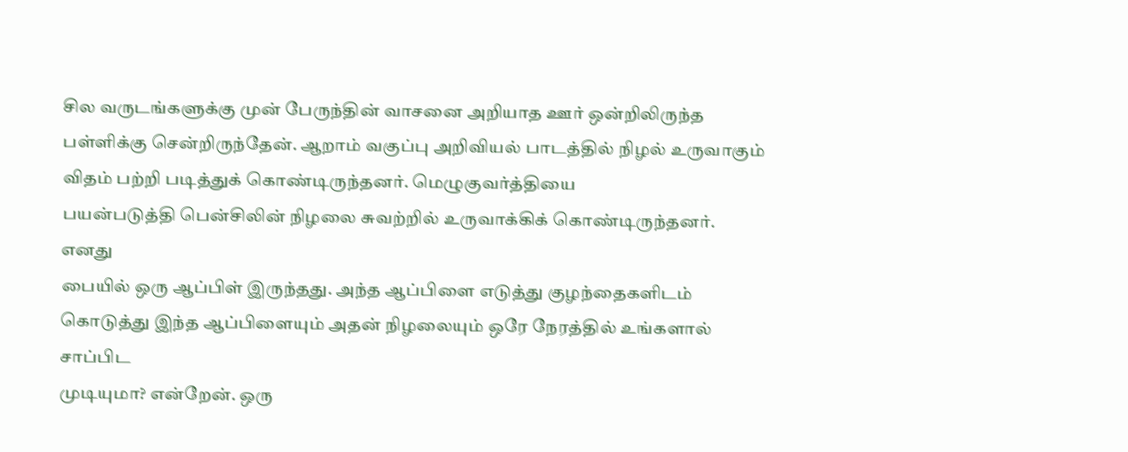சில வருடங்களுக்கு முன் பேருந்தின் வாசனை அறியாத ஊர் ஒன்றிலிருந்த
பள்ளிக்கு சென்றிருந்தேன். ஆறாம் வகுப்பு அறிவியல் பாடத்தில் நிழல் உருவாகும்
விதம் பற்றி படித்துக் கொண்டிருந்தனர். மெழுகுவர்த்தியை
பயன்படுத்தி பென்சிலின் நிழலை சுவற்றில் உருவாக்கிக் கொண்டிருந்தனர்.
எனது
பையில் ஒரு ஆப்பிள் இருந்தது. அந்த ஆப்பிளை எடுத்து குழந்தைகளிடம் கொடுத்து இந்த ஆப்பிளையும் அதன் நிழலையும் ஒரே நேரத்தில் உங்களால் சாப்பிட
முடியுமா? என்றேன். ஒரு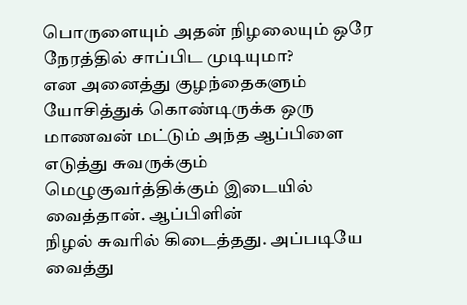பொருளையும் அதன் நிழலையும் ஒரே நேரத்தில் சாப்பிட முடியுமா?
என அனைத்து குழந்தைகளும் யோசித்துக் கொண்டிருக்க ஒரு மாணவன் மட்டும் அந்த ஆப்பிளை
எடுத்து சுவருக்கும் மெழுகுவர்த்திக்கும் இடையில் வைத்தான். ஆப்பிளின்
நிழல் சுவரில் கிடைத்தது. அப்படியே வைத்து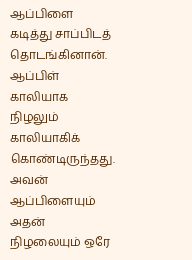ஆப்பிளை கடித்து சாப்பிடத் தொடங்கினான்.
ஆப்பிள் காலியாக
நிழலும் காலியாகிக் கொண்டிருந்தது. அவன் ஆப்பிளையும் அதன் நிழலையும் ஒரே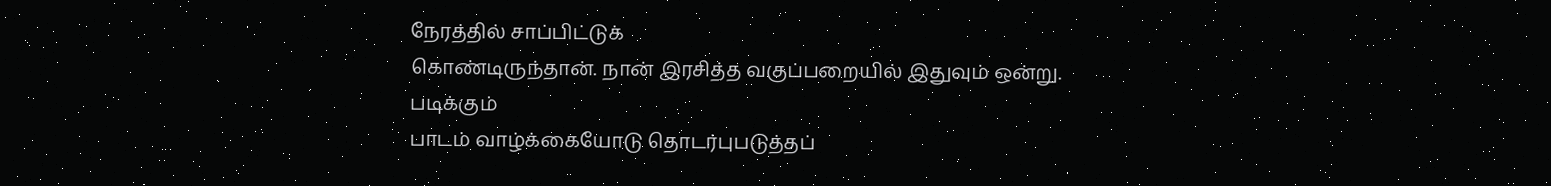நேரத்தில் சாப்பிட்டுக்
கொண்டிருந்தான். நான் இரசித்த வகுப்பறையில் இதுவும் ஒன்று.
படிக்கும்
பாடம் வாழ்க்கையோடு தொடர்புபடுத்தப்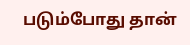படும்போது தான்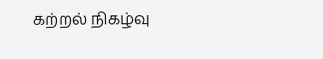கற்றல் நிகழ்வு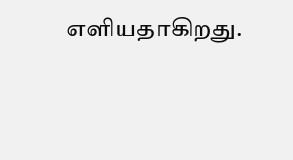எளியதாகிறது.